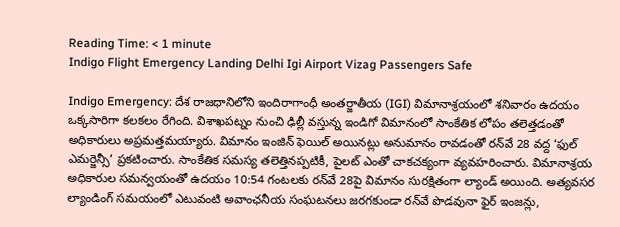Reading Time: < 1 minute
Indigo Flight Emergency Landing Delhi Igi Airport Vizag Passengers Safe

Indigo Emergency: దేశ రాజధానిలోని ఇందిరాగాంధీ అంతర్జాతీయ (IGI) విమానాశ్రయంలో శనివారం ఉదయం ఒక్కసారిగా కలకలం రేగింది. విశాఖపట్నం నుంచి ఢిల్లీ వస్తున్న ఇండిగో విమానంలో సాంకేతిక లోపం తలెత్తడంతో అధికారులు అప్రమత్తమయ్యారు. విమానం ఇంజిన్ ఫెయిల్ అయినట్లు అనుమానం రావడంతో రన్‌వే 28 వద్ద ‘ఫుల్ ఎమర్జెన్సీ’ ప్రకటించారు. సాంకేతిక సమస్య తలెత్తినప్పటికీ, పైలట్ ఎంతో చాకచక్యంగా వ్యవహరించారు. విమానాశ్రయ అధికారుల సమన్వయంతో ఉదయం 10:54 గంటలకు రన్‌వే 28పై విమానం సురక్షితంగా ల్యాండ్ అయింది. అత్యవసర ల్యాండింగ్ సమయంలో ఎటువంటి అవాంఛనీయ సంఘటనలు జరగకుండా రన్‌వే పొడవునా ఫైర్ ఇంజన్లు,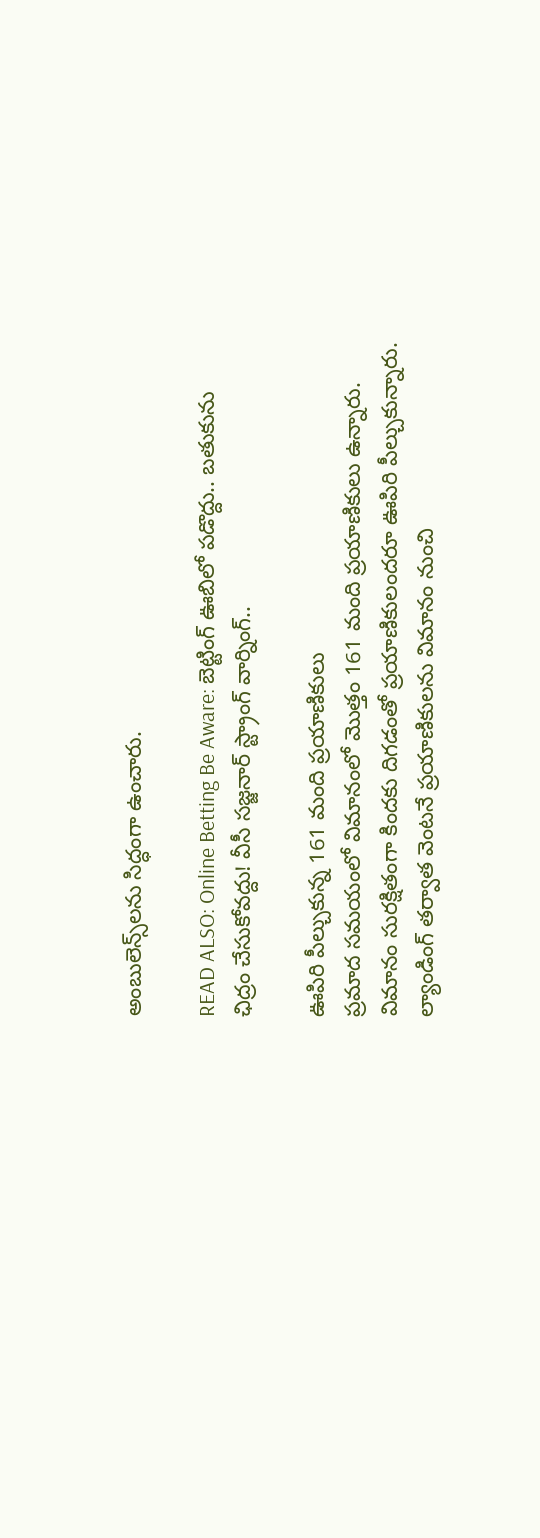అంబులెన్స్‌లను సిద్ధంగా ఉంచారు.

READ ALSO: Online Betting Be Aware: బెట్టింగ్ ఊబిలో పడొద్దు.. బతుకును ఛిద్రం చేసుకోవద్దు! వీసీ సజ్జనార్‌ స్ట్రాంగ్ వార్నింగ్..

ఊపిరి పీల్చుకున్న 161 మంది ప్రయాణికులు
ప్రమాద సమయంలో విమానంలో మొత్తం 161 మంది ప్రయాణికులు ఉన్నారు. విమానం సురక్షితంగా కిందకు దిగడంతో ప్రయాణికులందరూ ఊపిరి పీల్చుకున్నారు. ల్యాండింగ్ తర్వాత వెంటనే ప్రయాణికులను విమానం నుంచి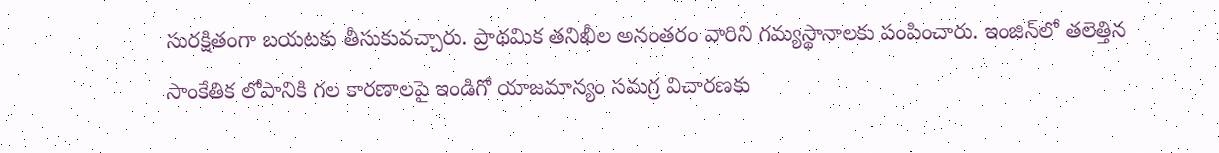సురక్షితంగా బయటకు తీసుకువచ్చారు. ప్రాథమిక తనిఖీల అనంతరం వారిని గమ్యస్థానాలకు పంపించారు. ఇంజిన్‌లో తలెత్తిన సాంకేతిక లోపానికి గల కారణాలపై ఇండిగో యాజమాన్యం సమగ్ర విచారణకు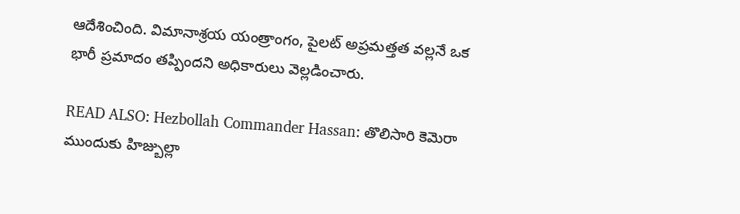ఆదేశించింది. విమానాశ్రయ యంత్రాంగం, పైలట్ అప్రమత్తత వల్లనే ఒక భారీ ప్రమాదం తప్పిందని అధికారులు వెల్లడించారు.

READ ALSO: Hezbollah Commander Hassan: తొలిసారి కెమెరా ముందుకు హిజ్బుల్లా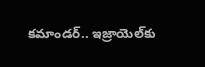కమాండర్.. ఇజ్రాయెల్‌కు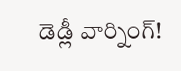డెడ్లీ వార్నింగ్!